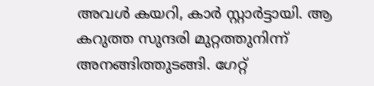അവൾ കയറി, കാർ സ്റ്റാർട്ടായി. ആ കറുത്ത സുന്ദരി മുറ്റത്തുനിന്ന് അനങ്ങിത്തുടങ്ങി. ഗേറ്റ്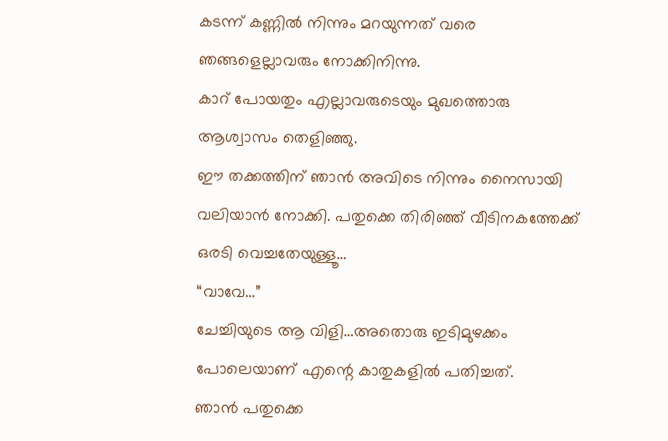കടന്ന് കണ്ണിൽ നിന്നും മറയുന്നത് വരെ ഞങ്ങളെല്ലാവരും നോക്കിനിന്നു.
കാറ് പോയതും എല്ലാവരുടെയും മുഖത്തൊരു ആശ്വാസം തെളിഞ്ഞു.
ഈ തക്കത്തിന് ഞാൻ അവിടെ നിന്നും നൈസായി വലിയാൻ നോക്കി. പതുക്കെ തിരിഞ്ഞ് വീടിനകത്തേക്ക് ഒരടി വെച്ചതേയുള്ളൂ…
“വാവേ…”
ചേച്ചിയുടെ ആ വിളി…അതൊരു ഇടിമുഴക്കം പോലെയാണ് എന്റെ കാതുകളിൽ പതിച്ചത്.
ഞാൻ പതുക്കെ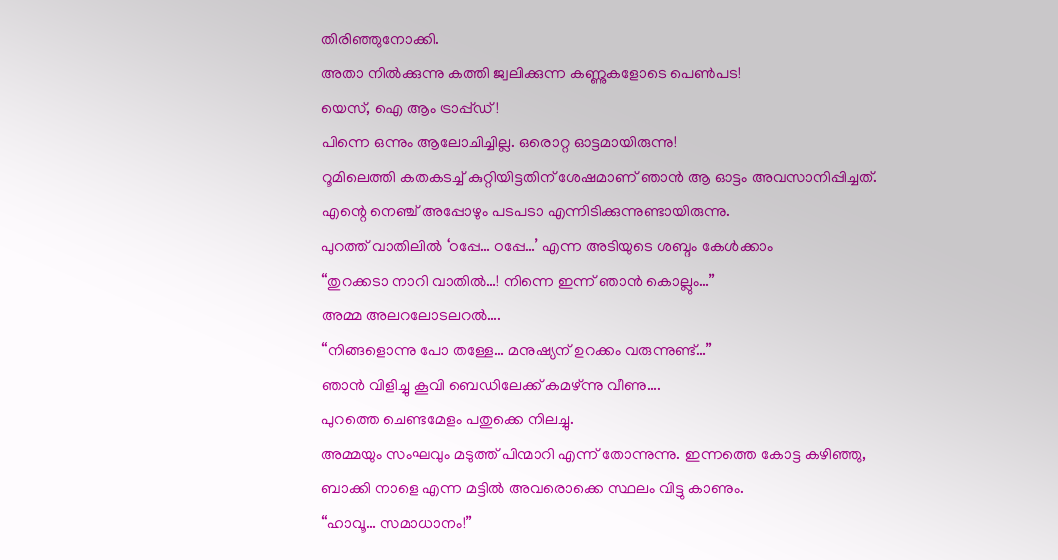തിരിഞ്ഞുനോക്കി.
അതാ നിൽക്കുന്നു കത്തി ജ്വലിക്കുന്ന കണ്ണുകളോടെ പെൺപട!
യെസ്, ഐ ആം ട്രാപ്പ്ഡ്!
പിന്നെ ഒന്നും ആലോചിച്ചില്ല. ഒരൊറ്റ ഓട്ടമായിരുന്നു!
റൂമിലെത്തി കതകടച്ച് കുറ്റിയിട്ടതിന് ശേഷമാണ് ഞാൻ ആ ഓട്ടം അവസാനിപ്പിച്ചത്. എന്റെ നെഞ്ച് അപ്പോഴും പടപടാ എന്നിടിക്കുന്നുണ്ടായിരുന്നു.
പുറത്ത് വാതിലിൽ ‘ഠപ്പേ… ഠപ്പേ…’ എന്ന അടിയുടെ ശബ്ദം കേൾക്കാം
“തുറക്കടാ നാറി വാതിൽ…! നിന്നെ ഇന്ന് ഞാൻ കൊല്ലും…”
അമ്മ അലറലോടലറൽ….
“നിങ്ങളൊന്നു പോ തള്ളേ… മനുഷ്യന് ഉറക്കം വരുന്നുണ്ട്…”
ഞാൻ വിളിച്ചു കൂവി ബെഡിലേക്ക് കമഴ്ന്നു വീണു….
പുറത്തെ ചെണ്ടമേളം പതുക്കെ നിലച്ചു.
അമ്മയും സംഘവും മടുത്ത് പിന്മാറി എന്ന് തോന്നുന്നു. ഇന്നത്തെ കോട്ട കഴിഞ്ഞു, ബാക്കി നാളെ എന്ന മട്ടിൽ അവരൊക്കെ സ്ഥലം വിട്ടു കാണും.
“ഹാവൂ… സമാധാനം!”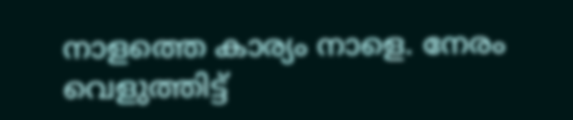നാളത്തെ കാര്യം നാളെ. നേരം വെളുത്തിട്ട്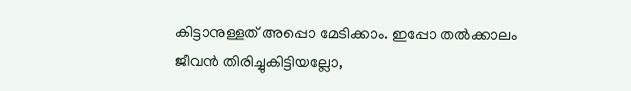കിട്ടാനുള്ളത് അപ്പൊ മേടിക്കാം. ഇപ്പോ തൽക്കാലം ജീവൻ തിരിച്ചുകിട്ടിയല്ലോ,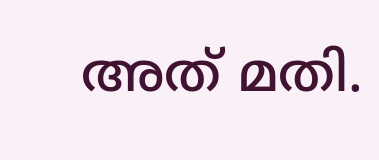അത് മതി.